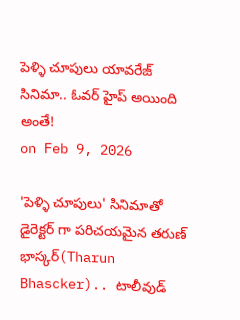పెళ్ళి చూపులు యావరేజ్ సినిమా.. ఓవర్ హైప్ అయింది అంతే!
on Feb 9, 2026

'పెళ్ళి చూపులు' సినిమాతో డైరెక్టర్ గా పరిచయమైన తరుణ్ భాస్కర్(Tharun Bhascker).. టాలీవుడ్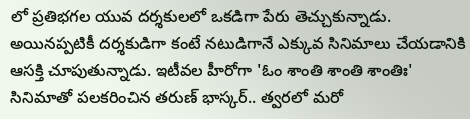లో ప్రతిభగల యువ దర్శకులలో ఒకడిగా పేరు తెచ్చుకున్నాడు. అయినప్పటికీ దర్శకుడిగా కంటే నటుడిగానే ఎక్కువ సినిమాలు చేయడానికి ఆసక్తి చూపుతున్నాడు. ఇటీవల హీరోగా 'ఓం శాంతి శాంతి శాంతిః' సినిమాతో పలకరించిన తరుణ్ భాస్కర్.. త్వరలో మరో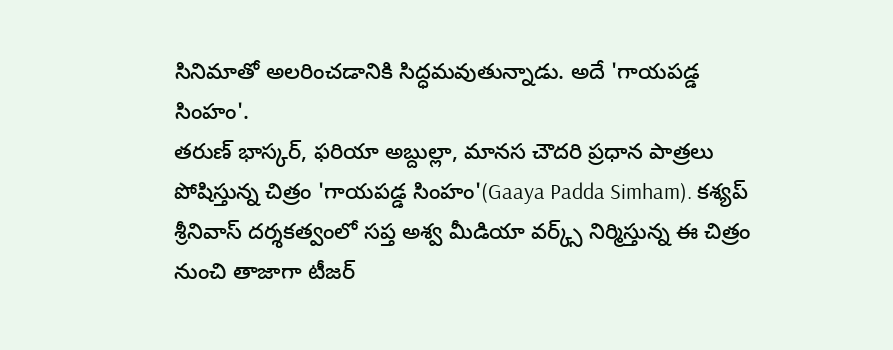సినిమాతో అలరించడానికి సిద్ధమవుతున్నాడు. అదే 'గాయపడ్డ సింహం'.
తరుణ్ భాస్కర్, ఫరియా అబ్దుల్లా, మానస చౌదరి ప్రధాన పాత్రలు పోషిస్తున్న చిత్రం 'గాయపడ్డ సింహం'(Gaaya Padda Simham). కశ్యప్ శ్రీనివాస్ దర్శకత్వంలో సప్త అశ్వ మీడియా వర్క్స్ నిర్మిస్తున్న ఈ చిత్రం నుంచి తాజాగా టీజర్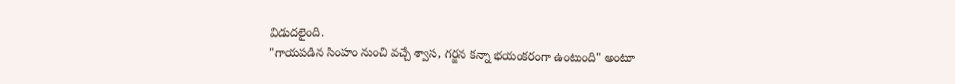విడుదలైంది.
"గాయపడిన సింహం నుంచి వచ్చే శ్వాస, గర్జన కన్నా భయంకరంగా ఉంటుంది" అంటూ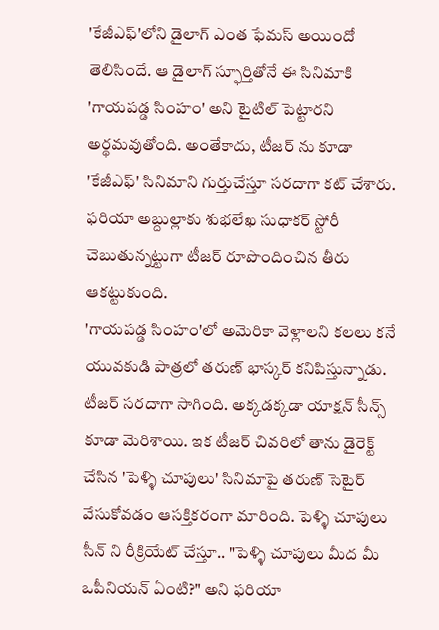'కేజీఎఫ్'లోని డైలాగ్ ఎంత ఫేమస్ అయిందో తెలిసిందే. ఆ డైలాగ్ స్ఫూర్తితోనే ఈ సినిమాకి 'గాయపడ్డ సింహం' అని టైటిల్ పెట్టారని అర్థమవుతోంది. అంతేకాదు, టీజర్ ను కూడా 'కేజీఎఫ్' సినిమాని గుర్తుచేస్తూ సరదాగా కట్ చేశారు. ఫరియా అబ్దుల్లాకు శుభలేఖ సుధాకర్ స్టోరీ చెబుతున్నట్టుగా టీజర్ రూపొందించిన తీరు ఆకట్టుకుంది.
'గాయపడ్డ సింహం'లో అమెరికా వెళ్లాలని కలలు కనే యువకుడి పాత్రలో తరుణ్ భాస్కర్ కనిపిస్తున్నాడు. టీజర్ సరదాగా సాగింది. అక్కడక్కడా యాక్షన్ సీన్స్ కూడా మెరిశాయి. ఇక టీజర్ చివరిలో తాను డైరెక్ట్ చేసిన 'పెళ్ళి చూపులు' సినిమాపై తరుణ్ సెటైర్ వేసుకోవడం ఆసక్తికరంగా మారింది. పెళ్ళి చూపులు సీన్ ని రీక్రియేట్ చేస్తూ.. "పెళ్ళి చూపులు మీద మీ ఒపీనియన్ ఏంటి?" అని ఫరియా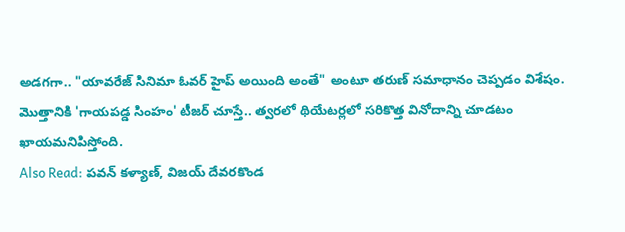అడగగా.. "యావరేజ్ సినిమా ఓవర్ హైప్ అయింది అంతే" అంటూ తరుణ్ సమాధానం చెప్పడం విశేషం.
మొత్తానికి 'గాయపడ్డ సింహం' టీజర్ చూస్తే.. త్వరలో థియేటర్లలో సరికొత్త వినోదాన్ని చూడటం ఖాయమనిపిస్తోంది.
Also Read: పవన్ కళ్యాణ్, విజయ్ దేవరకొండ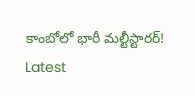కాంబోలో భారీ మల్టీస్టారర్!
Latest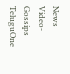News
Video-Gossips
TeluguOne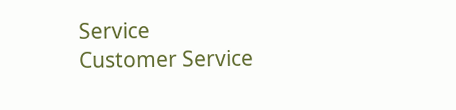Service
Customer Service